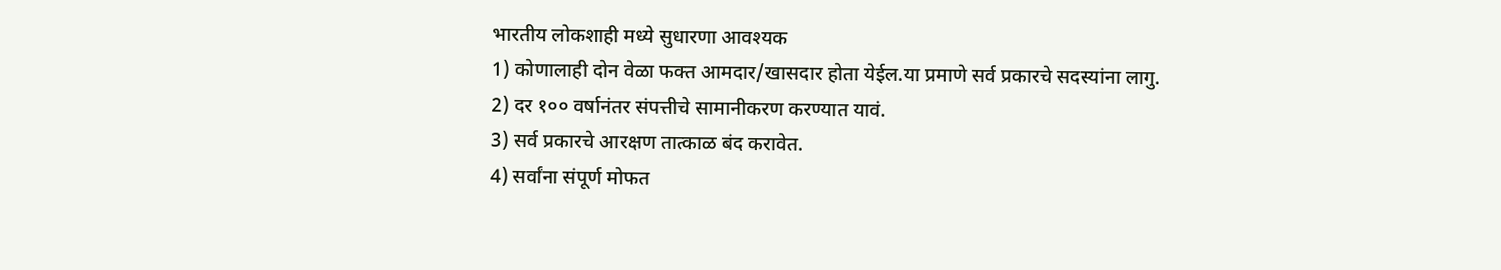भारतीय लोकशाही मध्ये सुधारणा आवश्यक
1) कोणालाही दोन वेळा फक्त आमदार/खासदार होता येईल.या प्रमाणे सर्व प्रकारचे सदस्यांना लागु.
2) दर १०० वर्षानंतर संपत्तीचे सामानीकरण करण्यात यावं.
3) सर्व प्रकारचे आरक्षण तात्काळ बंद करावेत.
4) सर्वांना संपूर्ण मोफत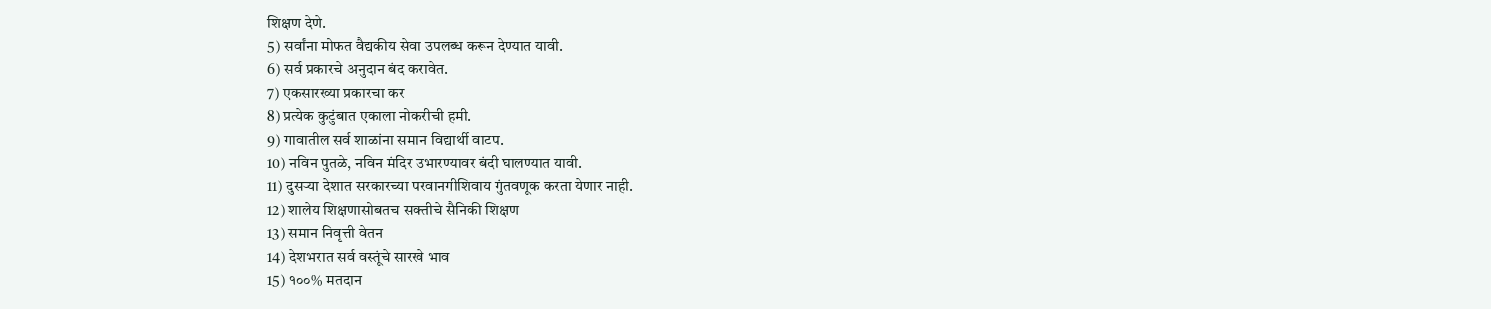शिक्षण देणे.
5) सर्वांना मोफत वैद्यकीय सेवा उपलब्ध करून देण्यात यावी.
6) सर्व प्रकारचे अनुदान बंद करावेत.
7) एकसारख्या प्रकारचा कर
8) प्रत्येक कुटुंबात एकाला नोकरीची हमी.
9) गावातील सर्व शाळांना समान विद्यार्थी वाटप.
10) नविन पुतळे, नविन मंदिर उभारण्यावर बंदी घालण्यात यावी.
11) दुसऱ्या देशात सरकारच्या परवानगीशिवाय गुंतवणूक करता येणार नाही.
12) शालेय शिक्षणासोबतच सक्तीचे सैनिकी शिक्षण
13) समान निवृत्ती वेतन
14) देशभरात सर्व वस्तूंचे सारखे भाव
15) १००% मतदान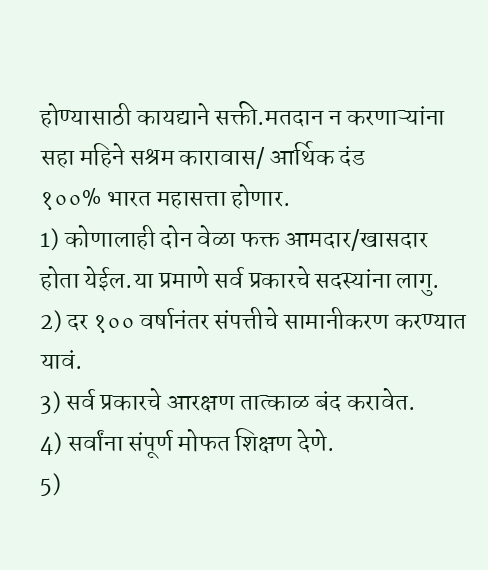होण्यासाठी कायद्याने सक्ती.मतदान न करणाऱ्यांना सहा महिने सश्रम कारावास/ आर्थिक दंड
१००% भारत महासत्ता होणार.
1) कोणालाही दोन वेळा फक्त आमदार/खासदार होता येईल.या प्रमाणे सर्व प्रकारचे सदस्यांना लागु.
2) दर १०० वर्षानंतर संपत्तीचे सामानीकरण करण्यात यावं.
3) सर्व प्रकारचे आरक्षण तात्काळ बंद करावेत.
4) सर्वांना संपूर्ण मोफत शिक्षण देणे.
5)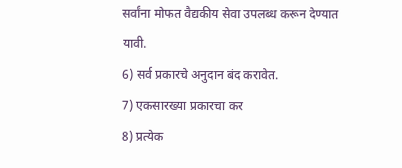सर्वांना मोफत वैद्यकीय सेवा उपलब्ध करून देण्यात यावी.
6) सर्व प्रकारचे अनुदान बंद करावेत.
7) एकसारख्या प्रकारचा कर
8) प्रत्येक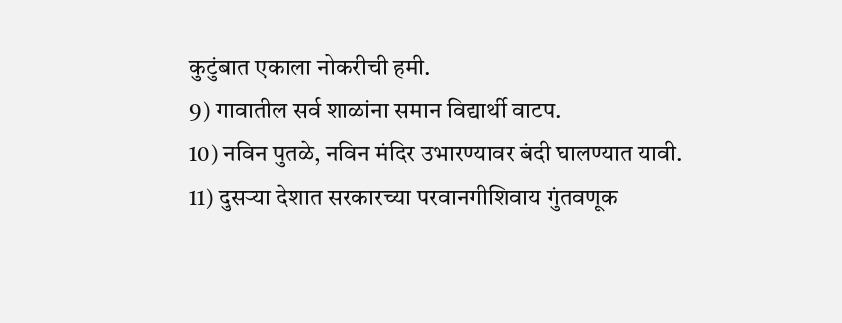कुटुंबात एकाला नोकरीची हमी.
9) गावातील सर्व शाळांना समान विद्यार्थी वाटप.
10) नविन पुतळे, नविन मंदिर उभारण्यावर बंदी घालण्यात यावी.
11) दुसऱ्या देशात सरकारच्या परवानगीशिवाय गुंतवणूक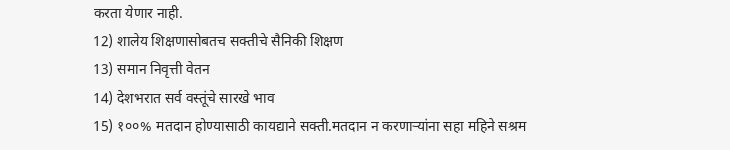करता येणार नाही.
12) शालेय शिक्षणासोबतच सक्तीचे सैनिकी शिक्षण
13) समान निवृत्ती वेतन
14) देशभरात सर्व वस्तूंचे सारखे भाव
15) १००% मतदान होण्यासाठी कायद्याने सक्ती.मतदान न करणाऱ्यांना सहा महिने सश्रम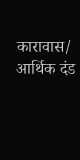कारावास/ आर्थिक दंड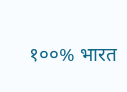१००% भारत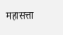महासत्ता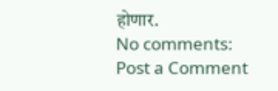होणार.
No comments:
Post a Comment